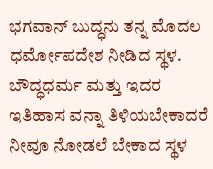ಭಗವಾನ್ ಬುದ್ಧನು ತನ್ನ ಮೊದಲ ಧರ್ಮೋಪದೇಶ ನೀಡಿದ ಸ್ಥಳ. ಬೌದ್ಧಧರ್ಮ ಮತ್ತು ಇದರ ಇತಿಹಾಸ ವನ್ನಾ ತಿಳಿಯಬೇಕಾದರೆ ನೀವೂ ನೋಡಲೆ ಬೇಕಾದ ಸ್ಥಳ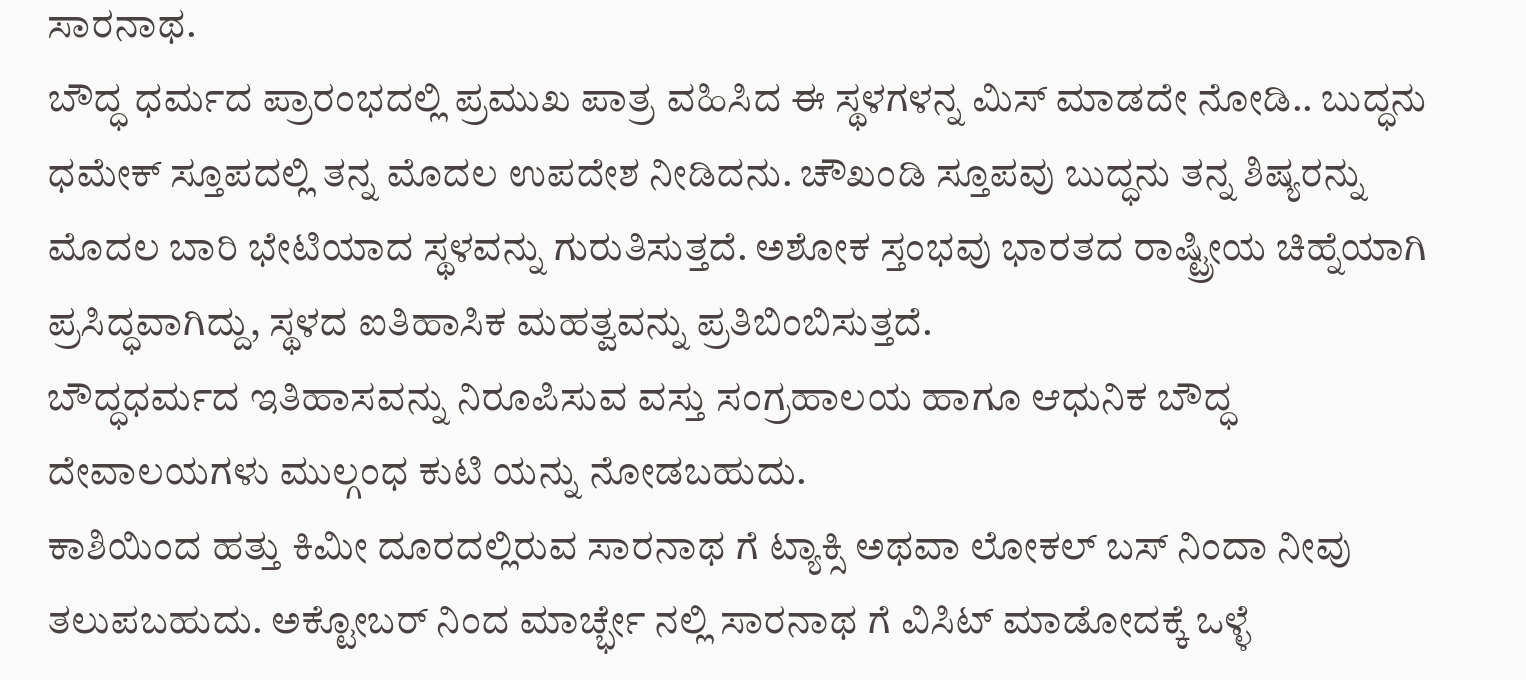ಸಾರನಾಥ.
ಬೌದ್ಧ ಧರ್ಮದ ಪ್ರಾರಂಭದಲ್ಲಿ ಪ್ರಮುಖ ಪಾತ್ರ ವಹಿಸಿದ ಈ ಸ್ಥಳಗಳನ್ನ ಮಿಸ್ ಮಾಡದೇ ನೋಡಿ.. ಬುದ್ಧನು ಧಮೇಕ್ ಸ್ತೂಪದಲ್ಲಿ ತನ್ನ ಮೊದಲ ಉಪದೇಶ ನೀಡಿದನು. ಚೌಖಂಡಿ ಸ್ತೂಪವು ಬುದ್ಧನು ತನ್ನ ಶಿಷ್ಯರನ್ನು ಮೊದಲ ಬಾರಿ ಭೇಟಿಯಾದ ಸ್ಥಳವನ್ನು ಗುರುತಿಸುತ್ತದೆ. ಅಶೋಕ ಸ್ತಂಭವು ಭಾರತದ ರಾಷ್ಟ್ರೀಯ ಚಿಹ್ನೆಯಾಗಿ ಪ್ರಸಿದ್ಧವಾಗಿದ್ದು, ಸ್ಥಳದ ಐತಿಹಾಸಿಕ ಮಹತ್ವವನ್ನು ಪ್ರತಿಬಿಂಬಿಸುತ್ತದೆ.
ಬೌದ್ಧಧರ್ಮದ ಇತಿಹಾಸವನ್ನು ನಿರೂಪಿಸುವ ವಸ್ತು ಸಂಗ್ರಹಾಲಯ ಹಾಗೂ ಆಧುನಿಕ ಬೌದ್ಧ ದೇವಾಲಯಗಳು ಮುಲ್ಗಂಧ ಕುಟಿ ಯನ್ನು ನೋಡಬಹುದು.
ಕಾಶಿಯಿಂದ ಹತ್ತು ಕಿಮೀ ದೂರದಲ್ಲಿರುವ ಸಾರನಾಥ ಗೆ ಟ್ಯಾಕ್ಸಿ ಅಥವಾ ಲೋಕಲ್ ಬಸ್ ನಿಂದಾ ನೀವು ತಲುಪಬಹುದು. ಅಕ್ಟೋಬರ್ ನಿಂದ ಮಾರ್ಚ್ಭೇ ನಲ್ಲಿ ಸಾರನಾಥ ಗೆ ವಿಸಿಟ್ ಮಾಡೋದಕ್ಕೆ ಒಳ್ಳೆ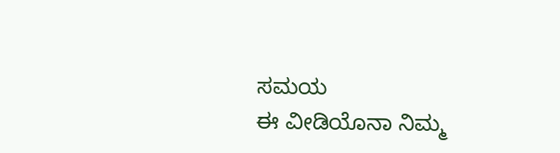ಸಮಯ
ಈ ವೀಡಿಯೊನಾ ನಿಮ್ಮ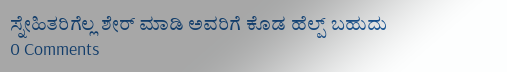ಸ್ನೇಹಿತರಿಗೆಲ್ಲ ಶೇರ್ ಮಾಡಿ ಅವರಿಗೆ ಕೊಡ ಹೆಲ್ಪ್ ಬಹುದು
0 Comments